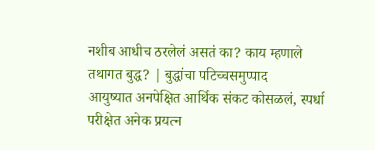नशीब आधीच ठरलेलं असतं का? काय म्हणाले तथागत बुद्ध? | बुद्धांचा पटिच्चसमुप्पाद
आयुष्यात अनपेक्षित आर्थिक संकट कोसळलं, स्पर्धा परीक्षेत अनेक प्रयत्न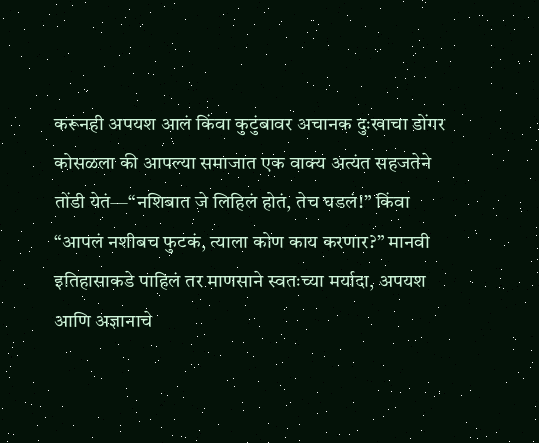करूनही अपयश आलं किंवा कुटुंबावर अचानक दुःखाचा डोंगर कोसळला की आपल्या समाजात एक वाक्य अत्यंत सहजतेने तोंडी येतं—“नशिबात जे लिहिलं होतं, तेच घडलं!” किंवा “आपलं नशीबच फुटकं, त्याला कोण काय करणार?” मानवी इतिहासाकडे पाहिलं तर माणसाने स्वतःच्या मर्यादा, अपयश आणि अज्ञानाचे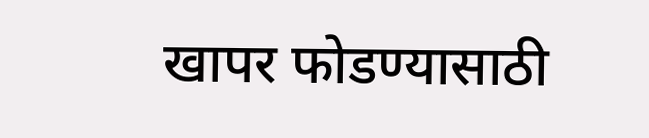खापर फोडण्यासाठी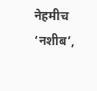नेहमीच ‘नशीब’,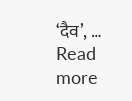‘दैव’, … Read more